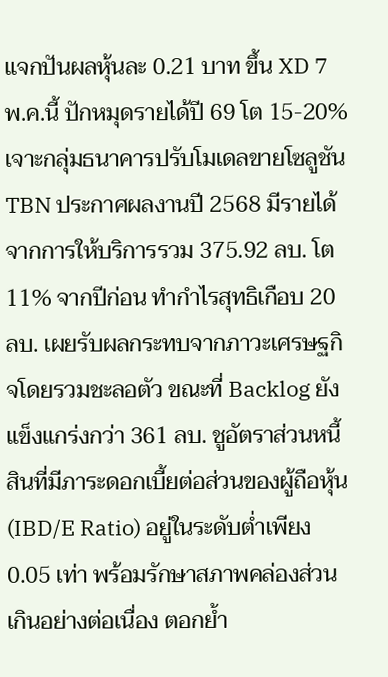แจกปันผลหุ้นละ 0.21 บาท ขึ้น XD 7 พ.ค.นี้ ปักหมุดรายได้ปี 69 โต 15-20% เจาะกลุ่มธนาคารปรับโมเดลขายโซลูชัน
TBN ประกาศผลงานปี 2568 มีรายได้จากการให้บริการรวม 375.92 ลบ. โต 11% จากปีก่อน ทำกำไรสุทธิเกือบ 20 ลบ. เผยรับผลกระทบจากภาวะเศรษฐกิจโดยรวมชะลอตัว ขณะที่ Backlog ยังแข็งแกร่งกว่า 361 ลบ. ชูอัตราส่วนหนี้สินที่มีภาระดอกเบี้ยต่อส่วนของผู้ถือหุ้น (IBD/E Ratio) อยู่ในระดับต่ำเพียง 0.05 เท่า พร้อมรักษาสภาพคล่องส่วนเกินอย่างต่อเนื่อง ตอกย้ำ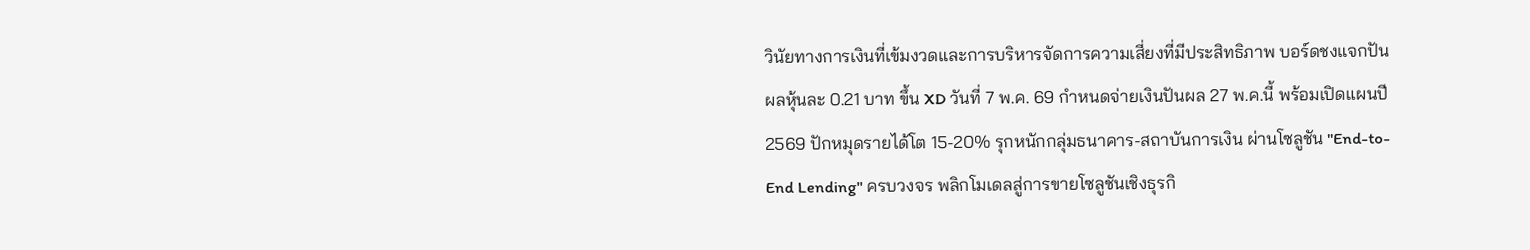วินัยทางการเงินที่เข้มงวดและการบริหารจัดการความเสี่ยงที่มีประสิทธิภาพ บอร์ดชงแจกปันผลหุ้นละ 0.21 บาท ขึ้น XD วันที่ 7 พ.ค. 69 กำหนดจ่ายเงินปันผล 27 พ.ค.นี้ พร้อมเปิดแผนปี 2569 ปักหมุดรายได้โต 15-20% รุกหนักกลุ่มธนาคาร-สถาบันการเงิน ผ่านโซลูชัน "End-to-End Lending" ครบวงจร พลิกโมเดลสู่การขายโซลูชันเชิงธุรกิ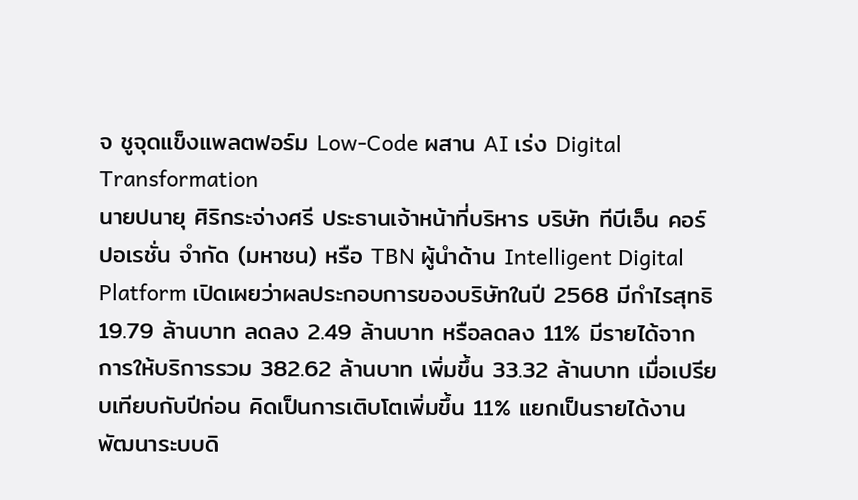จ ชูจุดแข็งแพลตฟอร์ม Low-Code ผสาน AI เร่ง Digital Transformation
นายปนายุ ศิริกระจ่างศรี ประธานเจ้าหน้าที่บริหาร บริษัท ทีบีเอ็น คอร์ปอเรชั่น จำกัด (มหาชน) หรือ TBN ผู้นำด้าน Intelligent Digital Platform เปิดเผยว่าผลประกอบการของบริษัทในปี 2568 มีกำไรสุทธิ 19.79 ล้านบาท ลดลง 2.49 ล้านบาท หรือลดลง 11% มีรายได้จากการให้บริการรวม 382.62 ล้านบาท เพิ่มขึ้น 33.32 ล้านบาท เมื่อเปรียบเทียบกับปีก่อน คิดเป็นการเติบโตเพิ่มขึ้น 11% แยกเป็นรายได้งานพัฒนาระบบดิ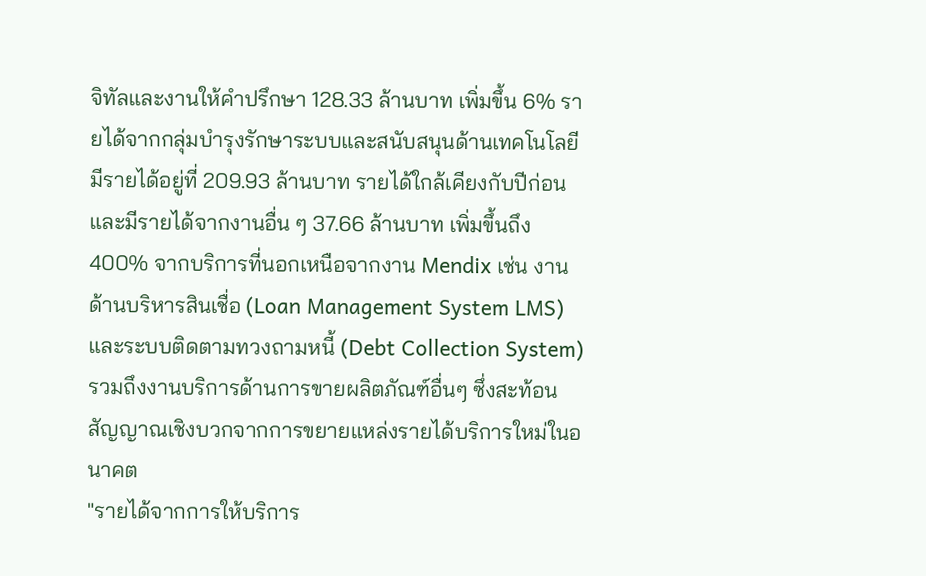จิทัลและงานให้คำปรึกษา 128.33 ล้านบาท เพิ่มขึ้น 6% รายได้จากกลุ่มบำรุงรักษาระบบและสนับสนุนด้านเทคโนโลยีมีรายได้อยู่ที่ 209.93 ล้านบาท รายได้ใกล้เคียงกับปีก่อน และมีรายได้จากงานอื่น ๆ 37.66 ล้านบาท เพิ่มขึ้นถึง 400% จากบริการที่นอกเหนือจากงาน Mendix เช่น งานด้านบริหารสินเชื่อ (Loan Management System LMS) และระบบติดตามทวงถามหนี้ (Debt Collection System) รวมถึงงานบริการด้านการขายผลิตภัณฑ์อื่นๆ ซึ่งสะท้อนสัญญาณเชิงบวกจากการขยายแหล่งรายได้บริการใหม่ในอนาคต
"รายได้จากการให้บริการ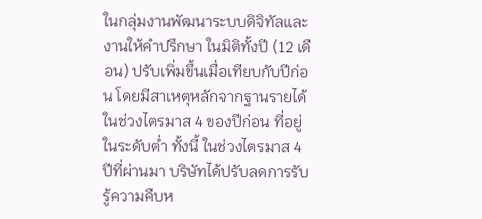ในกลุ่มงานพัฒนาระบบดิจิทัลและงานให้คำปรึกษา ในมิติทั้งปี (12 เดือน) ปรับเพิ่มขึ้นเมื่อเทียบกับปีก่อน โดยมีสาเหตุหลักจากฐานรายได้ในช่วงไตรมาส 4 ของปีก่อน ที่อยู่ในระดับต่ำ ทั้งนี้ ในช่วงไตรมาส 4 ปีที่ผ่านมา บริษัทได้ปรับลดการรับรู้ความคืบห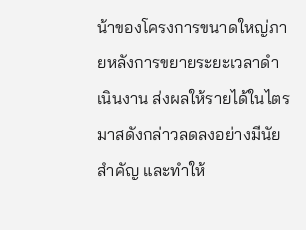น้าของโครงการขนาดใหญ่ภายหลังการขยายระยะเวลาดำเนินงาน ส่งผลให้รายได้ในไตรมาสดังกล่าวลดลงอย่างมีนัยสำคัญ และทำให้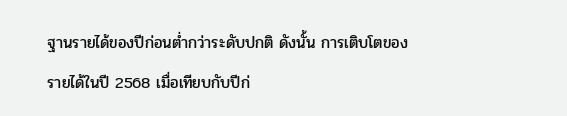ฐานรายได้ของปีก่อนต่ำกว่าระดับปกติ ดังนั้น การเติบโตของรายได้ในปี 2568 เมื่อเทียบกับปีก่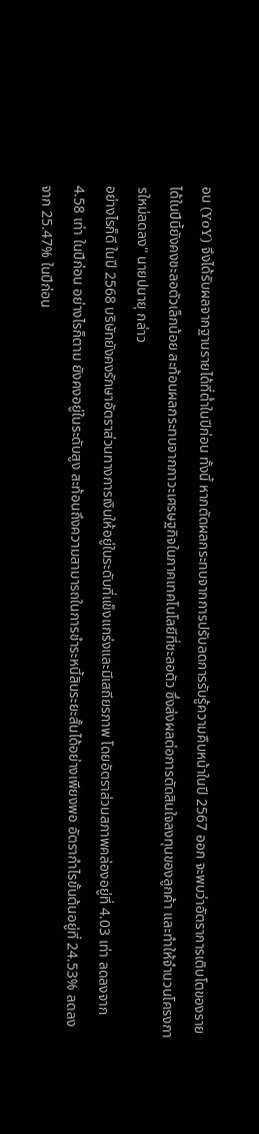อน (YoY) จึงได้รับผลจากฐานรายได้ที่ต่ำในปีก่อน ทั้งนี้ หากตัดผลกระทบจากการปรับลดการรับรู้ความคืบหน้าในปี 2567 ออก จะพบว่าอัตราการเติบโตของรายได้ในปีนี้ยังคงชะลอตัวเล็กน้อย สะท้อนผลกระทบจากภาวะเศรษฐกิจในภาคเทคโนโลยีที่ชะลอตัว ซึ่งส่งผลต่อการตัดสินใจลงทุนของลูกค้า และทำให้จำนวนโครงการใหม่ลดลง" นายปนายุ กล่าว
อย่างไรก็ดี ในปี 2568 บริษัทยังคงรักษาอัตราส่วนทางการเงินให้อยู่ในระดับที่แข็งแกร่งและมีเสถียรภาพ โดยอัตราส่วนสภาพคล่องอยู่ที่ 4.03 เท่า ลดลงจาก 4.58 เท่า ในปีก่อน อย่างไรก็ตาม ยังคงอยู่ในระดับสูง สะท้อนถึงความสามารถในการชำระหนี้สินระยะสั้นได้อย่างเพียงพอ อัตรากำไรขั้นต้นอยู่ที่ 24.53% ลดลงจาก 25.47% ในปีก่อน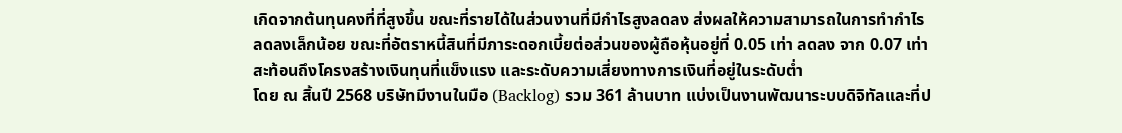เกิดจากต้นทุนคงที่ที่สูงขึ้น ขณะที่รายได้ในส่วนงานที่มีกำไรสูงลดลง ส่งผลให้ความสามารถในการทำกำไรลดลงเล็กน้อย ขณะที่อัตราหนี้สินที่มีภาระดอกเบี้ยต่อส่วนของผู้ถือหุ้นอยู่ที่ 0.05 เท่า ลดลง จาก 0.07 เท่า สะท้อนถึงโครงสร้างเงินทุนที่แข็งแรง และระดับความเสี่ยงทางการเงินที่อยู่ในระดับต่ำ
โดย ณ สิ้นปี 2568 บริษัทมีงานในมือ (Backlog) รวม 361 ล้านบาท แบ่งเป็นงานพัฒนาระบบดิจิทัลและที่ป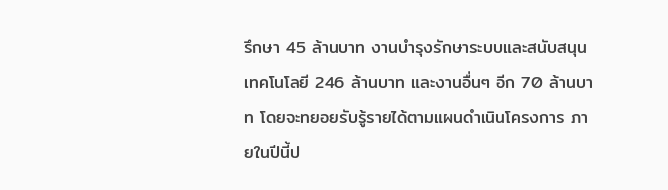รึกษา 45 ล้านบาท งานบำรุงรักษาระบบและสนับสนุนเทคโนโลยี 246 ล้านบาท และงานอื่นๆ อีก 70 ล้านบาท โดยจะทยอยรับรู้รายได้ตามแผนดำเนินโครงการ ภายในปีนี้ป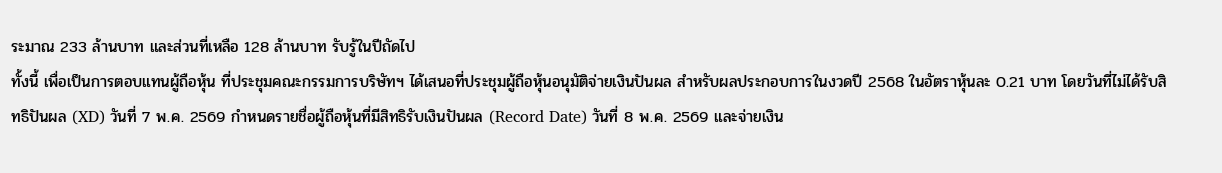ระมาณ 233 ล้านบาท และส่วนที่เหลือ 128 ล้านบาท รับรู้ในปีถัดไป
ทั้งนี้ เพื่อเป็นการตอบแทนผู้ถือหุ้น ที่ประชุมคณะกรรมการบริษัทฯ ได้เสนอที่ประชุมผู้ถือหุ้นอนุมัติจ่ายเงินปันผล สำหรับผลประกอบการในงวดปี 2568 ในอัตราหุ้นละ 0.21 บาท โดยวันที่ไม่ได้รับสิทธิปันผล (XD) วันที่ 7 พ.ค. 2569 กำหนดรายชื่อผู้ถือหุ้นที่มีสิทธิรับเงินปันผล (Record Date) วันที่ 8 พ.ค. 2569 และจ่ายเงิน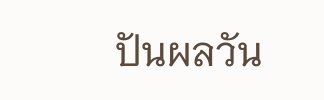ปันผลวัน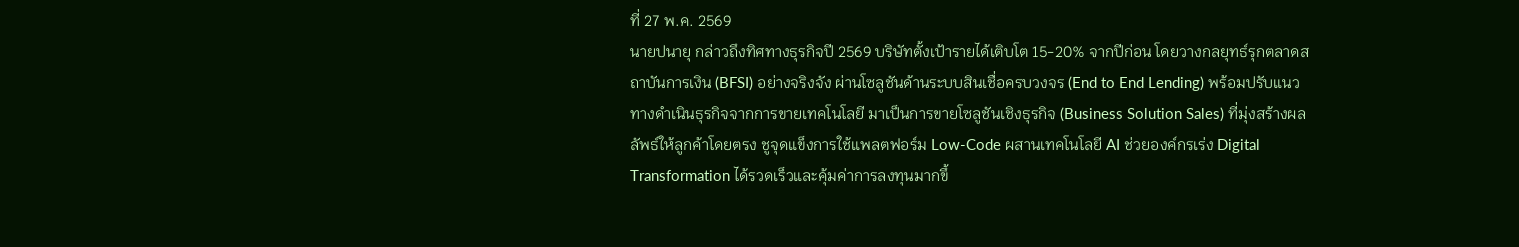ที่ 27 พ.ค. 2569
นายปนายุ กล่าวถึงทิศทางธุรกิจปี 2569 บริษัทตั้งเป้ารายได้เติบโต 15-20% จากปีก่อน โดยวางกลยุทธ์รุกตลาดสถาบันการเงิน (BFSI) อย่างจริงจัง ผ่านโซลูชันด้านระบบสินเชื่อครบวงจร (End to End Lending) พร้อมปรับแนวทางดำเนินธุรกิจจากการขายเทคโนโลยี มาเป็นการขายโซลูชันเชิงธุรกิจ (Business Solution Sales) ที่มุ่งสร้างผลลัพธ์ให้ลูกค้าโดยตรง ชูจุดแข็งการใช้แพลตฟอร์ม Low-Code ผสานเทคโนโลยี AI ช่วยองค์กรเร่ง Digital Transformation ได้รวดเร็วและคุ้มค่าการลงทุนมากขึ้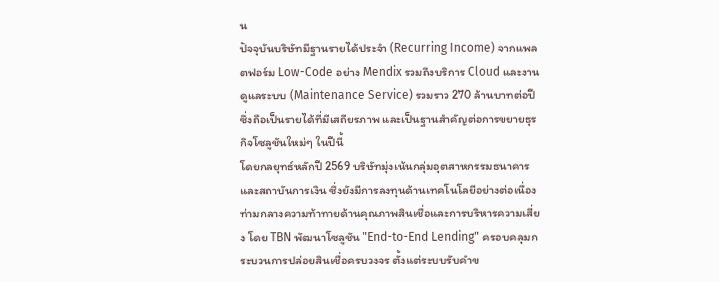น
ปัจจุบันบริษัทมีฐานรายได้ประจำ (Recurring Income) จากแพลตฟอร์ม Low-Code อย่าง Mendix รวมถึงบริการ Cloud และงานดูแลระบบ (Maintenance Service) รวมราว 270 ล้านบาทต่อปี ซึ่งถือเป็นรายได้ที่มีเสถียรภาพ และเป็นฐานสำคัญต่อการขยายธุรกิจโซลูชันใหม่ๆ ในปีนี้
โดยกลยุทธ์หลักปี 2569 บริษัทมุ่งเน้นกลุ่มอุตสาหกรรมธนาคารและสถาบันการเงิน ซึ่งยังมีการลงทุนด้านเทคโนโลยีอย่างต่อเนื่อง ท่ามกลางความท้าทายด้านคุณภาพสินเชื่อและการบริหารความเสี่ยง โดย TBN พัฒนาโซลูชัน "End-to-End Lending" ครอบคลุมกระบวนการปล่อยสินเชื่อครบวงจร ตั้งแต่ระบบรับคำข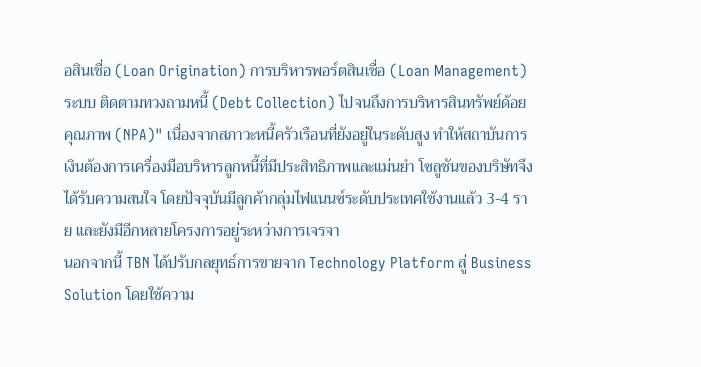อสินเชื่อ (Loan Origination) การบริหารพอร์ตสินเชื่อ (Loan Management) ระบบ ติดตามทวงถามหนี้ (Debt Collection) ไปจนถึงการบริหารสินทรัพย์ด้อยคุณภาพ (NPA)" เนื่องจากสภาวะหนี้ครัวเรือนที่ยังอยู่ในระดับสูง ทำให้สถาบันการเงินต้องการเครื่องมือบริหารลูกหนี้ที่มีประสิทธิภาพและแม่นยำ โซลูชันของบริษัทจึงได้รับความสนใจ โดยปัจจุบันมีลูกค้ากลุ่มไฟแนนซ์ระดับประเทศใช้งานแล้ว 3-4 ราย และยังมีอีกหลายโครงการอยู่ระหว่างการเจรจา
นอกจากนี้ TBN ได้ปรับกลยุทธ์การขายจาก Technology Platform สู่ Business Solution โดยใช้ความ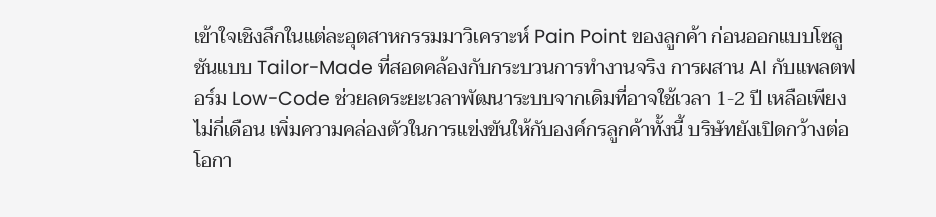เข้าใจเชิงลึกในแต่ละอุตสาหกรรมมาวิเคราะห์ Pain Point ของลูกค้า ก่อนออกแบบโซลูชันแบบ Tailor-Made ที่สอดคล้องกับกระบวนการทำงานจริง การผสาน AI กับแพลตฟอร์ม Low-Code ช่วยลดระยะเวลาพัฒนาระบบจากเดิมที่อาจใช้เวลา 1-2 ปี เหลือเพียงไม่กี่เดือน เพิ่มความคล่องตัวในการแข่งขันให้กับองค์กรลูกค้าทั้งนี้ บริษัทยังเปิดกว้างต่อโอกา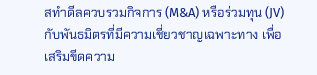สทำดีลควบรวมกิจการ (M&A) หรือร่วมทุน (JV) กับพันธมิตรที่มีความเชี่ยวชาญเฉพาะทาง เพื่อเสริมขีดความ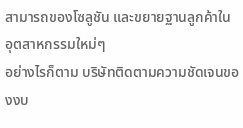สามารถของโซลูชัน และขยายฐานลูกค้าใน อุตสาหกรรมใหม่ๆ
อย่างไรก็ตาม บริษัทติดตามความชัดเจนของงบ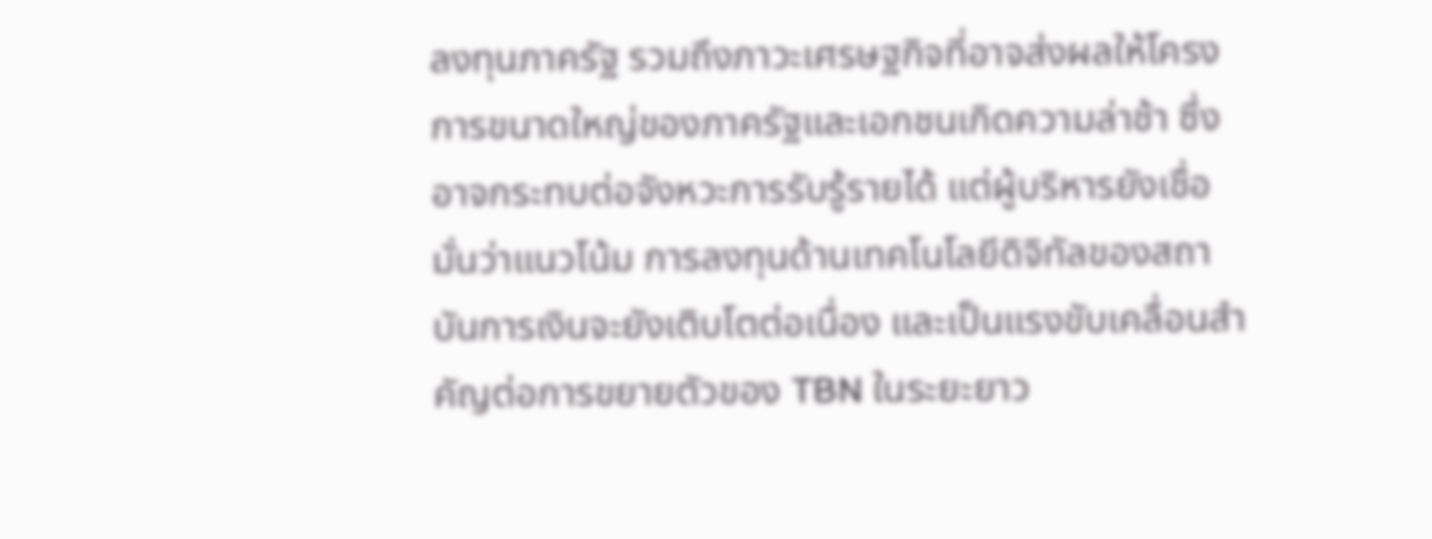ลงทุนภาครัฐ รวมถึงภาวะเศรษฐกิจที่อาจส่งผลให้โครงการขนาดใหญ่ของภาครัฐและเอกชนเกิดความล่าช้า ซึ่งอาจกระทบต่อจังหวะการรับรู้รายได้ แต่ผู้บริหารยังเชื่อมั่นว่าแนวโน้ม การลงทุนด้านเทคโนโลยีดิจิทัลของสถาบันการเงินจะยังเติบโตต่อเนื่อง และเป็นแรงขับเคลื่อนสำคัญต่อการขยายตัวของ TBN ในระยะยาว